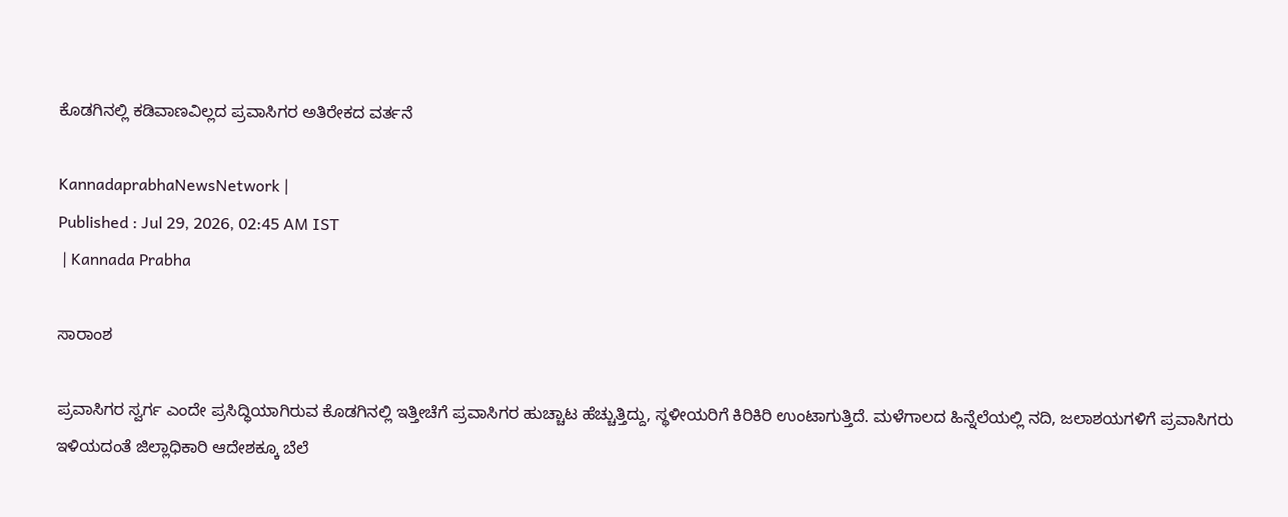ಕೊಡಗಿನಲ್ಲಿ ಕಡಿವಾಣವಿಲ್ಲದ ಪ್ರವಾಸಿಗರ ಅತಿರೇಕದ ವರ್ತನೆ

KannadaprabhaNewsNetwork |
Published : Jul 29, 2026, 02:45 AM IST
 | Kannada Prabha

ಸಾರಾಂಶ

ಪ್ರವಾಸಿಗರ ಸ್ವರ್ಗ ಎಂದೇ ಪ್ರಸಿದ್ಧಿಯಾಗಿರುವ ಕೊಡಗಿನಲ್ಲಿ ಇತ್ತೀಚೆಗೆ ಪ್ರವಾಸಿಗರ ಹುಚ್ಚಾಟ ಹೆಚ್ಚುತ್ತಿದ್ದು, ಸ್ಥಳೀಯರಿಗೆ ಕಿರಿಕಿರಿ ಉಂಟಾಗುತ್ತಿದೆ. ಮಳೆಗಾಲದ ಹಿನ್ನೆಲೆಯಲ್ಲಿ ನದಿ, ಜಲಾಶಯಗಳಿಗೆ ಪ್ರವಾಸಿಗರು ಇಳಿಯದಂತೆ ಜಿಲ್ಲಾಧಿಕಾರಿ ಆದೇಶಕ್ಕೂ ಬೆಲೆ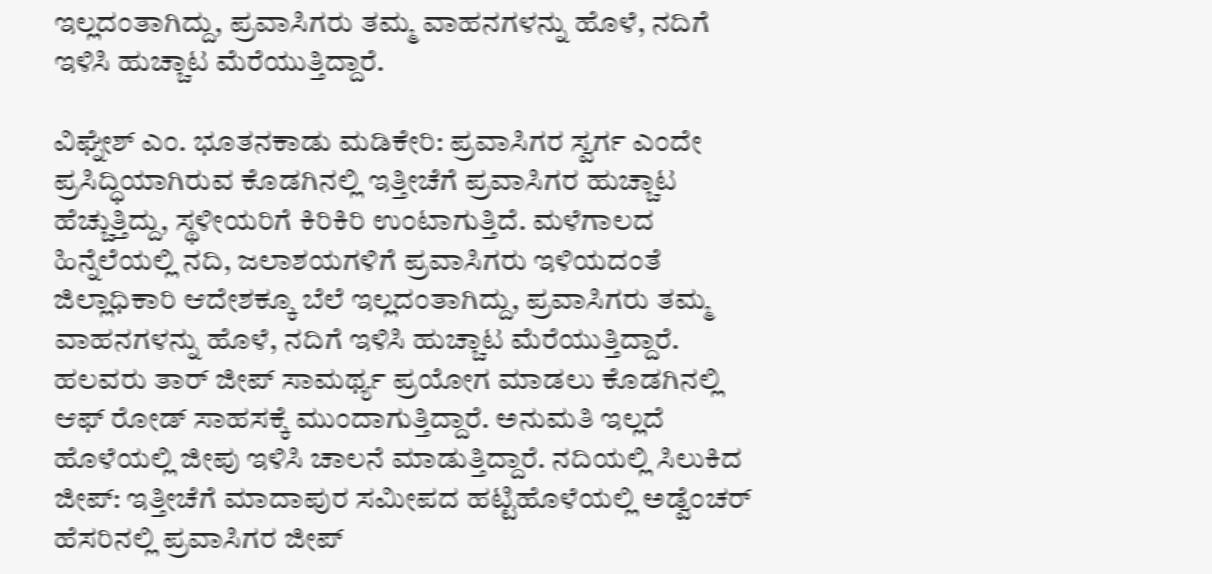ಇಲ್ಲದಂತಾಗಿದ್ದು, ಪ್ರವಾಸಿಗರು ತಮ್ಮ ವಾಹನಗಳನ್ನು ಹೊಳೆ, ನದಿಗೆ ಇಳಿಸಿ ಹುಚ್ಚಾಟ ಮೆರೆಯುತ್ತಿದ್ದಾರೆ.

ವಿಘ್ನೇಶ್ ಎಂ. ಭೂತನಕಾಡು ಮಡಿಕೇರಿ: ಪ್ರವಾಸಿಗರ ಸ್ವರ್ಗ ಎಂದೇ ಪ್ರಸಿದ್ಧಿಯಾಗಿರುವ ಕೊಡಗಿನಲ್ಲಿ ಇತ್ತೀಚೆಗೆ ಪ್ರವಾಸಿಗರ ಹುಚ್ಚಾಟ ಹೆಚ್ಚುತ್ತಿದ್ದು, ಸ್ಥಳೀಯರಿಗೆ ಕಿರಿಕಿರಿ ಉಂಟಾಗುತ್ತಿದೆ. ಮಳೆಗಾಲದ ಹಿನ್ನೆಲೆಯಲ್ಲಿ ನದಿ, ಜಲಾಶಯಗಳಿಗೆ ಪ್ರವಾಸಿಗರು ಇಳಿಯದಂತೆ ಜಿಲ್ಲಾಧಿಕಾರಿ ಆದೇಶಕ್ಕೂ ಬೆಲೆ ಇಲ್ಲದಂತಾಗಿದ್ದು, ಪ್ರವಾಸಿಗರು ತಮ್ಮ ವಾಹನಗಳನ್ನು ಹೊಳೆ, ನದಿಗೆ ಇಳಿಸಿ ಹುಚ್ಚಾಟ ಮೆರೆಯುತ್ತಿದ್ದಾರೆ. ಹಲವರು ತಾರ್ ಜೀಪ್‌ ಸಾಮರ್ಥ್ಯ ಪ್ರಯೋಗ ಮಾಡಲು ಕೊಡಗಿನಲ್ಲಿ ಆಫ್ ರೋಡ್ ಸಾಹಸಕ್ಕೆ ಮುಂದಾಗುತ್ತಿದ್ದಾರೆ. ಅನುಮತಿ ಇಲ್ಲದೆ ಹೊಳೆಯಲ್ಲಿ ಜೀಪು ಇಳಿಸಿ ಚಾಲನೆ ಮಾಡುತ್ತಿದ್ದಾರೆ. ನದಿಯಲ್ಲಿ ಸಿಲುಕಿದ ಜೀಪ್‌: ಇತ್ತೀಚೆಗೆ ಮಾದಾಪುರ ಸಮೀಪದ ಹಟ್ಟಿಹೊಳೆಯಲ್ಲಿ ಅಡ್ವೆಂಚರ್‌ ಹೆಸರಿನಲ್ಲಿ ಪ್ರವಾಸಿಗರ ಜೀಪ್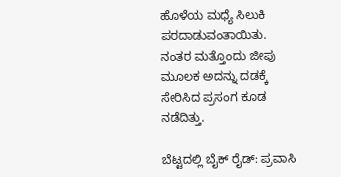ಹೊಳೆಯ ಮಧ್ಯೆ ಸಿಲುಕಿ ಪರದಾಡುವಂತಾಯಿತು. ನಂತರ ಮತ್ತೊಂದು ಜೀಪು ಮೂಲಕ ಅದನ್ನು ದಡಕ್ಕೆ ಸೇರಿಸಿದ ಪ್ರಸಂಗ ಕೂಡ ನಡೆದಿತ್ತು.

ಬೆಟ್ಟದಲ್ಲಿ ಬೈಕ್ ರೈಡ್: ಪ್ರವಾಸಿ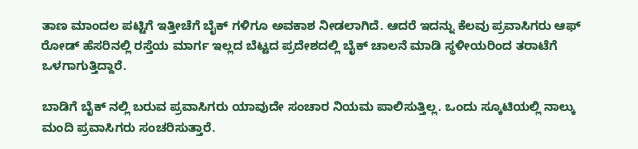ತಾಣ ಮಾಂದಲ ಪಟ್ಟಿಗೆ ಇತ್ತೀಚೆಗೆ ಬೈಕ್ ಗಳಿಗೂ ಅವಕಾಶ ನೀಡಲಾಗಿದೆ. ಆದರೆ ಇದನ್ನು ಕೆಲವು ಪ್ರವಾಸಿಗರು ಆಫ್ ರೋಡ್ ಹೆಸರಿನಲ್ಲಿ ರಸ್ತೆಯ ಮಾರ್ಗ ಇಲ್ಲದ ಬೆಟ್ಟದ ಪ್ರದೇಶದಲ್ಲಿ ಬೈಕ್ ಚಾಲನೆ ಮಾಡಿ ಸ್ಥಳೀಯರಿಂದ ತರಾಟೆಗೆ ಒಳಗಾಗುತ್ತಿದ್ದಾರೆ.

ಬಾಡಿಗೆ ಬೈಕ್ ನಲ್ಲಿ ಬರುವ ಪ್ರವಾಸಿಗರು ಯಾವುದೇ ಸಂಚಾರ ನಿಯಮ ಪಾಲಿಸುತ್ತಿಲ್ಲ. ಒಂದು ಸ್ಕೂಟಿಯಲ್ಲಿ ನಾಲ್ಕು ಮಂದಿ ಪ್ರವಾಸಿಗರು ಸಂಚರಿಸುತ್ತಾರೆ.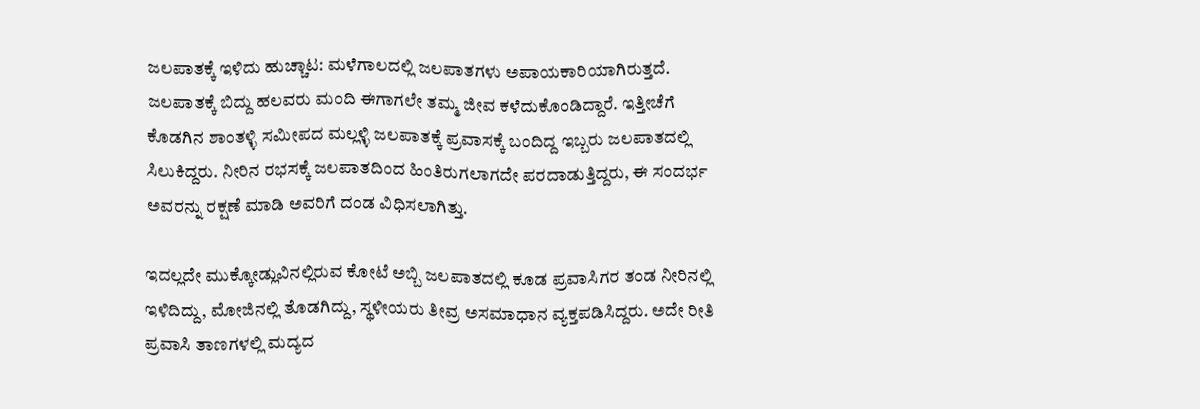ಜಲಪಾತಕ್ಕೆ ಇಳಿದು ಹುಚ್ಚಾಟ: ಮಳೆಗಾಲದಲ್ಲಿ ಜಲಪಾತಗಳು ಅಪಾಯಕಾರಿಯಾಗಿರುತ್ತದೆ. ಜಲಪಾತಕ್ಕೆ ಬಿದ್ದು ಹಲವರು ಮಂದಿ ಈಗಾಗಲೇ ತಮ್ಮ ಜೀವ ಕಳೆದುಕೊಂಡಿದ್ದಾರೆ. ಇತ್ತೀಚೆಗೆ ಕೊಡಗಿನ ಶಾಂತಳ್ಳಿ ಸಮೀಪದ ಮಲ್ಲಳ್ಳಿ ಜಲಪಾತಕ್ಕೆ ಪ್ರವಾಸಕ್ಕೆ ಬಂದಿದ್ದ ಇಬ್ಬರು ಜಲಪಾತದಲ್ಲಿ ಸಿಲುಕಿದ್ದರು. ನೀರಿನ ರಭಸಕ್ಕೆ ಜಲಪಾತದಿಂದ ಹಿಂತಿರುಗಲಾಗದೇ ಪರದಾಡುತ್ತಿದ್ದರು, ಈ ಸಂದರ್ಭ ಅವರನ್ನು ರಕ್ಷಣೆ ಮಾಡಿ ಅವರಿಗೆ ದಂಡ ವಿಧಿಸಲಾಗಿತ್ತು.

ಇದಲ್ಲದೇ ಮುಕ್ಕೋಡ್ಲುವಿನಲ್ಲಿರುವ ಕೋಟೆ ಅಬ್ಬಿ ಜಲಪಾತದಲ್ಲಿ ಕೂಡ ಪ್ರವಾಸಿಗರ ತಂಡ ನೀರಿನಲ್ಲಿ ಇಳಿದಿದ್ದು, ಮೋಜಿನಲ್ಲಿ ತೊಡಗಿದ್ದು, ಸ್ಥಳೀಯರು ತೀವ್ರ ಅಸಮಾಧಾನ ವ್ಯಕ್ತಪಡಿಸಿದ್ದರು. ಅದೇ ರೀತಿ ಪ್ರವಾಸಿ ತಾಣಗಳಲ್ಲಿ ಮದ್ಯದ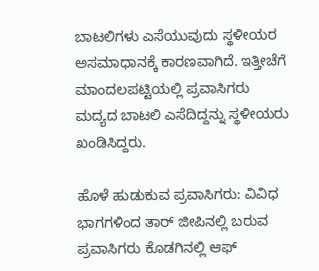ಬಾಟಲಿಗಳು ಎಸೆಯುವುದು ಸ್ಥಳೀಯರ ಅಸಮಾಧಾನಕ್ಕೆ ಕಾರಣವಾಗಿದೆ. ಇತ್ತೀಚೆಗೆ ಮಾಂದಲಪಟ್ಟಿಯಲ್ಲಿ ಪ್ರವಾಸಿಗರು ಮದ್ಯದ ಬಾಟಲಿ ಎಸೆದಿದ್ದನ್ನು ಸ್ಥಳೀಯರು ಖಂಡಿಸಿದ್ದರು.

ಹೊಳೆ ಹುಡುಕುವ ಪ್ರವಾಸಿಗರು: ವಿವಿಧ ಭಾಗಗಳಿಂದ ತಾರ್ ಜೀಪಿನಲ್ಲಿ ಬರುವ ಪ್ರವಾಸಿಗರು ಕೊಡಗಿನಲ್ಲಿ ಆಫ್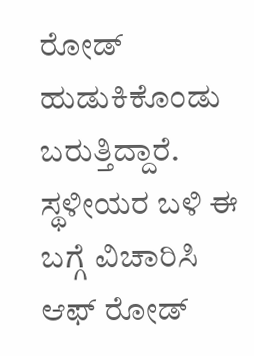ರೋಡ್ ಹುಡುಕಿಕೊಂಡು ಬರುತ್ತಿದ್ದಾರೆ. ಸ್ಥಳೀಯರ ಬಳಿ ಈ ಬಗ್ಗೆ ವಿಚಾರಿಸಿ ಆಫ್ ರೋಡ್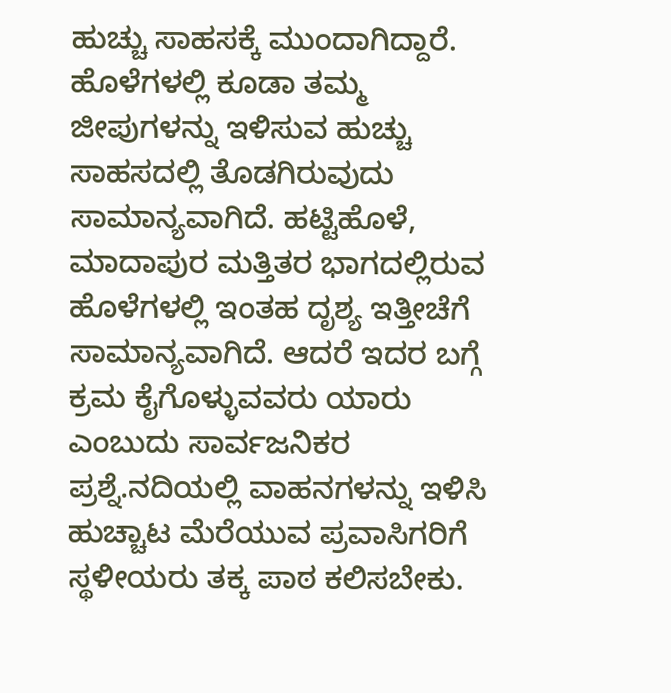ಹುಚ್ಚು ಸಾಹಸಕ್ಕೆ ಮುಂದಾಗಿದ್ದಾರೆ. ಹೊಳೆಗಳಲ್ಲಿ ಕೂಡಾ ತಮ್ಮ ಜೀಪುಗಳನ್ನು ಇಳಿಸುವ ಹುಚ್ಚು ಸಾಹಸದಲ್ಲಿ ತೊಡಗಿರುವುದು ಸಾಮಾನ್ಯವಾಗಿದೆ. ಹಟ್ಟಿಹೊಳೆ, ಮಾದಾಪುರ ಮತ್ತಿತರ ಭಾಗದಲ್ಲಿರುವ ಹೊಳೆಗಳಲ್ಲಿ ಇಂತಹ ದೃಶ್ಯ ಇತ್ತೀಚೆಗೆ ಸಾಮಾನ್ಯವಾಗಿದೆ. ಆದರೆ ಇದರ ಬಗ್ಗೆ ಕ್ರಮ ಕೈಗೊಳ್ಳುವವರು ಯಾರು ಎಂಬುದು ಸಾರ್ವಜನಿಕರ ಪ್ರಶ್ನೆ.ನದಿಯಲ್ಲಿ ವಾಹನಗಳನ್ನು ಇಳಿಸಿ ಹುಚ್ಚಾಟ ಮೆರೆಯುವ ಪ್ರವಾಸಿಗರಿಗೆ ಸ್ಥಳೀಯರು ತಕ್ಕ ಪಾಠ ಕಲಿಸಬೇಕು.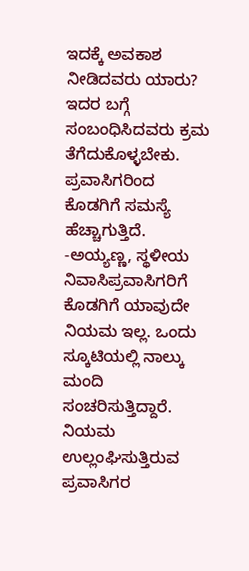ಇದಕ್ಕೆ ಅವಕಾಶ ನೀಡಿದವರು ಯಾರು? ಇದರ ಬಗ್ಗೆ ಸಂಬಂಧಿಸಿದವರು ಕ್ರಮ ತೆಗೆದುಕೊಳ್ಳಬೇಕು. ಪ್ರವಾಸಿಗರಿಂದ ಕೊಡಗಿಗೆ ಸಮಸ್ಯೆ ಹೆಚ್ಚಾಗುತ್ತಿದೆ. -ಅಯ್ಯಣ್ಣ, ಸ್ಥಳೀಯ‌ ನಿವಾಸಿಪ್ರವಾಸಿಗರಿಗೆ ಕೊಡಗಿಗೆ ಯಾವುದೇ ನಿಯಮ ಇಲ್ಲ. ಒಂದು ಸ್ಕೂಟಿಯಲ್ಲಿ ನಾಲ್ಕು ಮಂದಿ ಸಂಚರಿಸುತ್ತಿದ್ದಾರೆ. ನಿಯಮ ಉಲ್ಲಂಘಿಸುತ್ತಿರುವ ಪ್ರವಾಸಿಗರ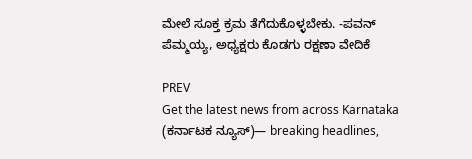ಮೇಲೆ ಸೂಕ್ತ ಕ್ರಮ ತೆಗೆದುಕೊಳ್ಳಬೇಕು. -ಪವನ್ ಪೆಮ್ಮಯ್ಯ, ಅಧ್ಯಕ್ಷರು ಕೊಡಗು ರಕ್ಷಣಾ ವೇದಿಕೆ

PREV
Get the latest news from across Karnataka (ಕರ್ನಾಟಕ ನ್ಯೂಸ್)— breaking headlines,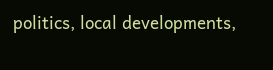politics, local developments,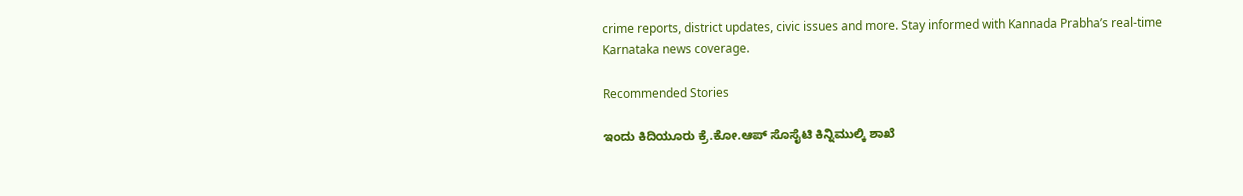crime reports, district updates, civic issues and more. Stay informed with Kannada Prabha’s real‑time Karnataka news coverage.

Recommended Stories

ಇಂದು ಕಿದಿಯೂರು ಕ್ರೆ.ಕೋ.ಆಪ್ ಸೊಸೈಟಿ ಕಿನ್ನಿಮುಲ್ಕಿ ಶಾಖೆ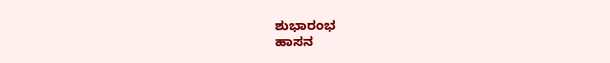ಶುಭಾರಂಭ
ಹಾಸನ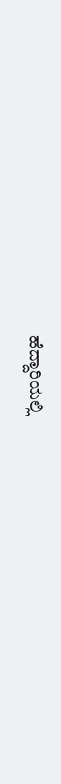ಹೆದ್ದಾರಿಯಲ್ಲಿ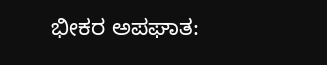ಭೀಕರ ಅಪಘಾತ: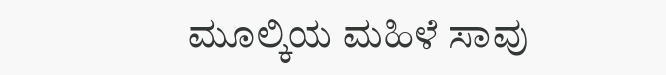ಮೂಲ್ಕಿಯ ಮಹಿಳೆ ಸಾವು